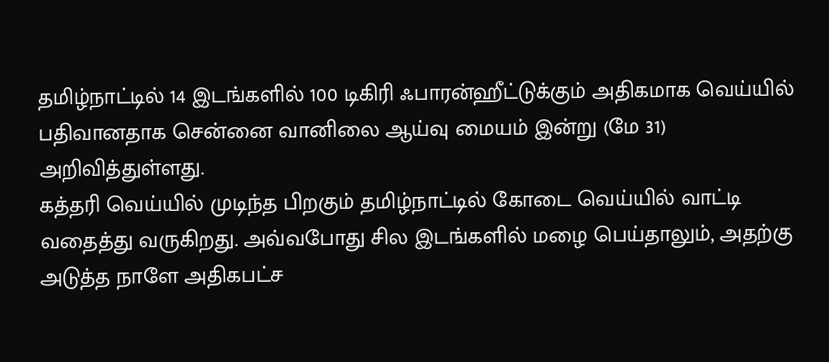தமிழ்நாட்டில் 14 இடங்களில் 100 டிகிரி ஃபாரன்ஹீட்டுக்கும் அதிகமாக வெய்யில் பதிவானதாக சென்னை வானிலை ஆய்வு மையம் இன்று (மே 31) அறிவித்துள்ளது.
கத்தரி வெய்யில் முடிந்த பிறகும் தமிழ்நாட்டில் கோடை வெய்யில் வாட்டி வதைத்து வருகிறது. அவ்வபோது சில இடங்களில் மழை பெய்தாலும், அதற்கு அடுத்த நாளே அதிகபட்ச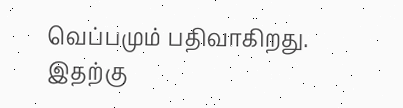வெப்பமும் பதிவாகிறது. இதற்கு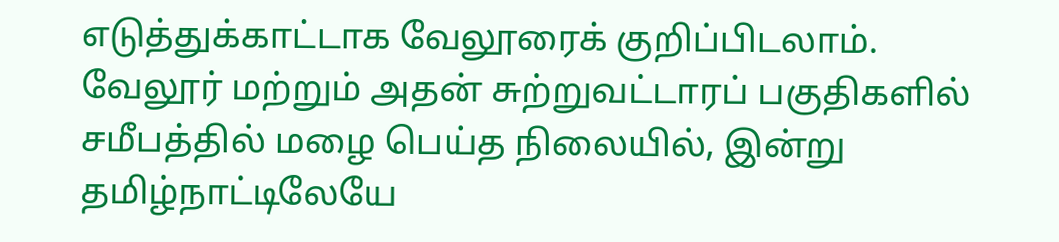எடுத்துக்காட்டாக வேலூரைக் குறிப்பிடலாம்.
வேலூர் மற்றும் அதன் சுற்றுவட்டாரப் பகுதிகளில் சமீபத்தில் மழை பெய்த நிலையில், இன்று தமிழ்நாட்டிலேயே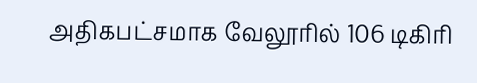அதிகபட்சமாக வேலூரில் 106 டிகிரி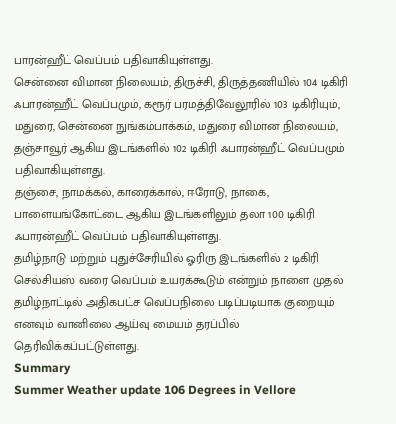பாரன்ஹீட் வெப்பம் பதிவாகியுள்ளது.
சென்னை விமான நிலையம், திருச்சி, திருத்தணியில் 104 டிகிரி ஃபாரன்ஹீட் வெப்பமும், கரூர் பரமத்திவேலூரில் 103 டிகிரியும், மதுரை, சென்னை நுங்கம்பாக்கம், மதுரை விமான நிலையம், தஞ்சாவூர் ஆகிய இடங்களில் 102 டிகிரி ஃபாரன்ஹீட் வெப்பமும் பதிவாகியுள்ளது.
தஞ்சை, நாமக்கல், காரைக்கால், ஈரோடு, நாகை, பாளையங்கோட்டை ஆகிய இடங்களிலும் தலா 100 டிகிரி ஃபாரன்ஹீட் வெப்பம் பதிவாகியுள்ளது.
தமிழ்நாடு மற்றும் புதுச்சேரியில் ஓரிரு இடங்களில் 2 டிகிரி செல்சியஸ் வரை வெப்பம் உயரக்கூடும் என்றும் நாளை முதல் தமிழ்நாட்டில் அதிகபட்ச வெப்பநிலை படிப்படியாக குறையும் எனவும் வானிலை ஆய்வு மையம் தரப்பில் தெரிவிக்கப்பட்டுள்ளது.
Summary
Summer Weather update 106 Degrees in Vellore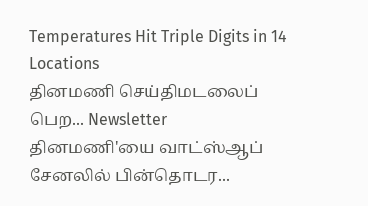Temperatures Hit Triple Digits in 14 Locations
தினமணி செய்திமடலைப் பெற... Newsletter
தினமணி'யை வாட்ஸ்ஆப் சேனலில் பின்தொடர...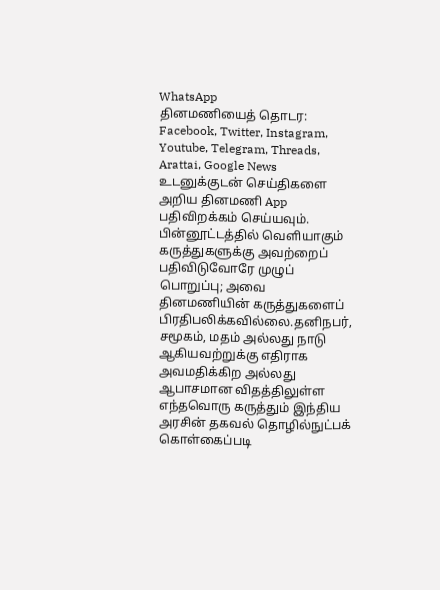WhatsApp
தினமணியைத் தொடர: Facebook, Twitter, Instagram, Youtube, Telegram, Threads, Arattai, Google News
உடனுக்குடன் செய்திகளை அறிய தினமணி App பதிவிறக்கம் செய்யவும்.
பின்னூட்டத்தில் வெளியாகும் கருத்துகளுக்கு அவற்றைப் பதிவிடுவோரே முழுப் பொறுப்பு; அவை தினமணியின் கருத்துகளைப் பிரதிபலிக்கவில்லை.தனிநபர், சமூகம், மதம் அல்லது நாடு ஆகியவற்றுக்கு எதிராக அவமதிக்கிற அல்லது ஆபாசமான விதத்திலுள்ள எந்தவொரு கருத்தும் இந்திய அரசின் தகவல் தொழில்நுட்பக் கொள்கைப்படி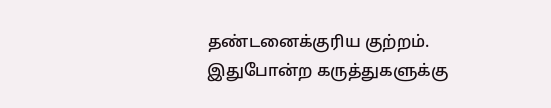தண்டனைக்குரிய குற்றம். இதுபோன்ற கருத்துகளுக்கு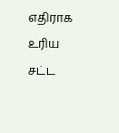எதிராக உரிய சட்ட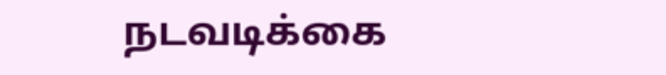நடவடிக்கை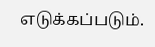எடுக்கப்படும்.